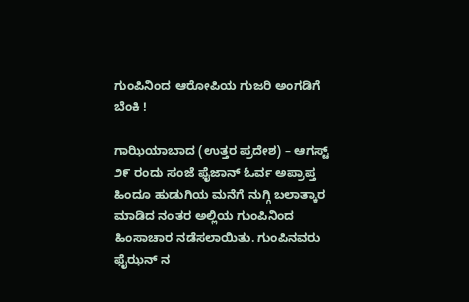ಗುಂಪಿನಿಂದ ಆರೋಪಿಯ ಗುಜರಿ ಅಂಗಡಿಗೆ ಬೆಂಕಿ !

ಗಾಝಿಯಾಬಾದ (ಉತ್ತರ ಪ್ರದೇಶ) – ಆಗಸ್ಟ್ ೨೯ ರಂದು ಸಂಜೆ ಫೈಜಾನ್ ಓರ್ವ ಅಪ್ರಾಪ್ತ ಹಿಂದೂ ಹುಡುಗಿಯ ಮನೆಗೆ ನುಗ್ಗಿ ಬಲಾತ್ಕಾರ ಮಾಡಿದ ನಂತರ ಅಲ್ಲಿಯ ಗುಂಪಿನಿಂದ ಹಿಂಸಾಚಾರ ನಡೆಸಲಾಯಿತು. ಗುಂಪಿನವರು ಫೈಝನ್ ನ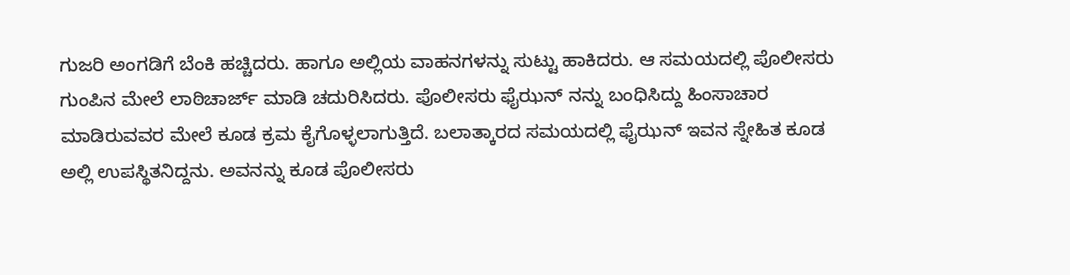ಗುಜರಿ ಅಂಗಡಿಗೆ ಬೆಂಕಿ ಹಚ್ಚಿದರು. ಹಾಗೂ ಅಲ್ಲಿಯ ವಾಹನಗಳನ್ನು ಸುಟ್ಟು ಹಾಕಿದರು. ಆ ಸಮಯದಲ್ಲಿ ಪೊಲೀಸರು ಗುಂಪಿನ ಮೇಲೆ ಲಾಠಿಚಾರ್ಜ್ ಮಾಡಿ ಚದುರಿಸಿದರು. ಪೊಲೀಸರು ಫೈಝನ್ ನನ್ನು ಬಂಧಿಸಿದ್ದು ಹಿಂಸಾಚಾರ ಮಾಡಿರುವವರ ಮೇಲೆ ಕೂಡ ಕ್ರಮ ಕೈಗೊಳ್ಳಲಾಗುತ್ತಿದೆ. ಬಲಾತ್ಕಾರದ ಸಮಯದಲ್ಲಿ ಫೈಝನ್ ಇವನ ಸ್ನೇಹಿತ ಕೂಡ ಅಲ್ಲಿ ಉಪಸ್ಥಿತನಿದ್ದನು. ಅವನನ್ನು ಕೂಡ ಪೊಲೀಸರು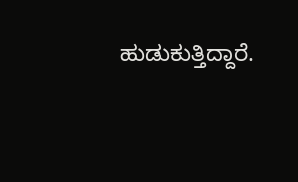ಹುಡುಕುತ್ತಿದ್ದಾರೆ.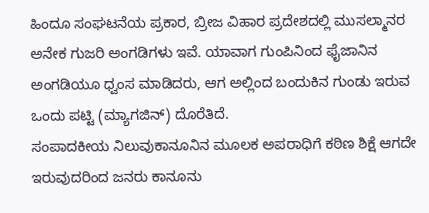ಹಿಂದೂ ಸಂಘಟನೆಯ ಪ್ರಕಾರ, ಬ್ರೀಜ ವಿಹಾರ ಪ್ರದೇಶದಲ್ಲಿ ಮುಸಲ್ಮಾನರ ಅನೇಕ ಗುಜರಿ ಅಂಗಡಿಗಳು ಇವೆ. ಯಾವಾಗ ಗುಂಪಿನಿಂದ ಫೈಜಾನಿನ ಅಂಗಡಿಯೂ ಧ್ವಂಸ ಮಾಡಿದರು, ಆಗ ಅಲ್ಲಿಂದ ಬಂದುಕಿನ ಗುಂಡು ಇರುವ ಒಂದು ಪಟ್ಟಿ (ಮ್ಯಾಗಜಿನ್) ದೊರೆತಿದೆ.
ಸಂಪಾದಕೀಯ ನಿಲುವುಕಾನೂನಿನ ಮೂಲಕ ಅಪರಾಧಿಗೆ ಕಠಿಣ ಶಿಕ್ಷೆ ಆಗದೇ ಇರುವುದರಿಂದ ಜನರು ಕಾನೂನು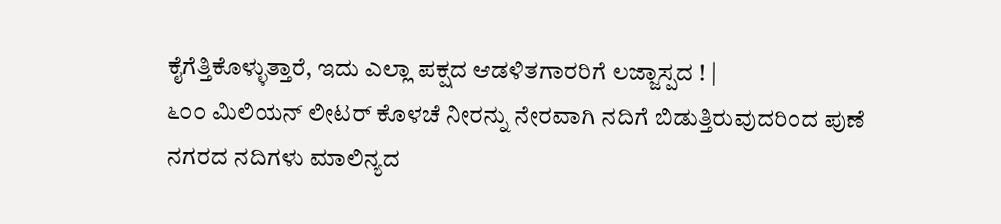ಕೈಗೆತ್ತಿಕೊಳ್ಳುತ್ತಾರೆ, ಇದು ಎಲ್ಲಾ ಪಕ್ಷದ ಆಡಳಿತಗಾರರಿಗೆ ಲಜ್ಜಾಸ್ಪದ ! |
೬೦೦ ಮಿಲಿಯನ್ ಲೀಟರ್ ಕೊಳಚೆ ನೀರನ್ನು ನೇರವಾಗಿ ನದಿಗೆ ಬಿಡುತ್ತಿರುವುದರಿಂದ ಪುಣೆ ನಗರದ ನದಿಗಳು ಮಾಲಿನ್ಯದ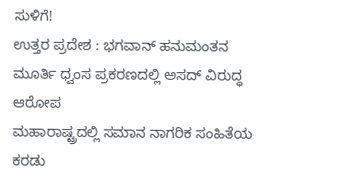ಸುಳಿಗೆ!
ಉತ್ತರ ಪ್ರದೇಶ : ಭಗವಾನ್ ಹನುಮಂತನ ಮೂರ್ತಿ ಧ್ವಂಸ ಪ್ರಕರಣದಲ್ಲಿ ಅಸದ್ ವಿರುದ್ಧ ಆರೋಪ
ಮಹಾರಾಷ್ಟ್ರದಲ್ಲಿ ಸಮಾನ ನಾಗರಿಕ ಸಂಹಿತೆಯ ಕರಡು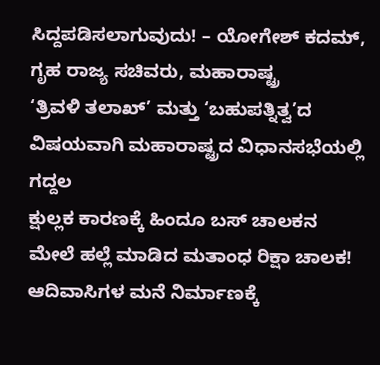ಸಿದ್ದಪಡಿಸಲಾಗುವುದು! – ಯೋಗೇಶ್ ಕದಮ್, ಗೃಹ ರಾಜ್ಯ ಸಚಿವರು, ಮಹಾರಾಷ್ಟ್ರ
‘ತ್ರಿವಳಿ ತಲಾಖ್’ ಮತ್ತು ‘ಬಹುಪತ್ನಿತ್ವ’ದ ವಿಷಯವಾಗಿ ಮಹಾರಾಷ್ಟ್ರದ ವಿಧಾನಸಭೆಯಲ್ಲಿ ಗದ್ದಲ
ಕ್ಷುಲ್ಲಕ ಕಾರಣಕ್ಕೆ ಹಿಂದೂ ಬಸ್ ಚಾಲಕನ ಮೇಲೆ ಹಲ್ಲೆ ಮಾಡಿದ ಮತಾಂಧ ರಿಕ್ಷಾ ಚಾಲಕ!
ಆದಿವಾಸಿಗಳ ಮನೆ ನಿರ್ಮಾಣಕ್ಕೆ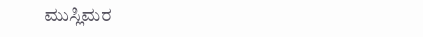ಮುಸ್ಲಿಮರ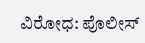ವಿರೋಧ: ಪೊಲೀಸ್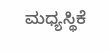ಮಧ್ಯಸ್ಥಿಕೆ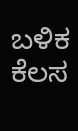ಬಳಿಕ ಕೆಲಸ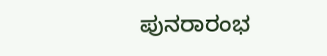ಪುನರಾರಂಭ